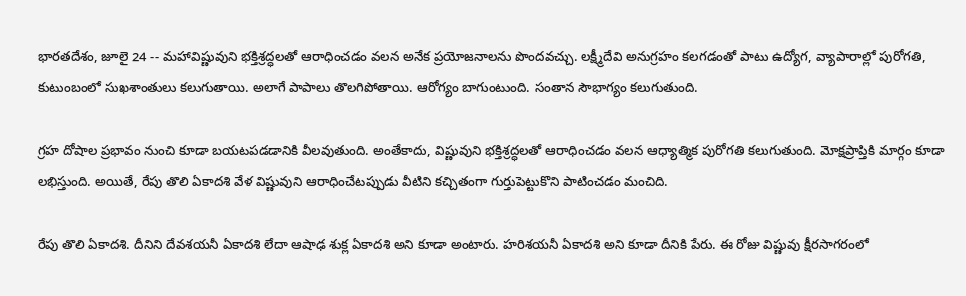భారతదేశం, జూలై 24 -- మహావిష్ణువుని భక్తిశ్రద్ధలతో ఆరాధించడం వలన అనేక ప్రయోజనాలను పొందవచ్చు. లక్ష్మీదేవి అనుగ్రహం కలగడంతో పాటు ఉద్యోగ, వ్యాపారాల్లో పురోగతి, కుటుంబంలో సుఖశాంతులు కలుగుతాయి. అలాగే పాపాలు తొలగిపోతాయి. ఆరోగ్యం బాగుంటుంది. సంతాన సౌభాగ్యం కలుగుతుంది.

గ్రహ దోషాల ప్రభావం నుంచి కూడా బయటపడడానికి వీలవుతుంది. అంతేకాదు, విష్ణువుని భక్తిశ్రద్ధలతో ఆరాధించడం వలన ఆధ్యాత్మిక పురోగతి కలుగుతుంది. మోక్షప్రాప్తికి మార్గం కూడా లభిస్తుంది. అయితే, రేపు తొలి ఏకాదశి వేళ విష్ణువుని ఆరాధించేటప్పుడు వీటిని కచ్చితంగా గుర్తుపెట్టుకొని పాటించడం మంచిది.

రేపు తొలి ఏకాదశి. దీనిని దేవశయనీ ఏకాదశి లేదా ఆషాఢ శుక్ల ఏకాదశి అని కూడా అంటారు. హరిశయనీ ఏకాదశి అని కూడా దీనికి పేరు. ఈ రోజు విష్ణువు క్షీరసాగరంలో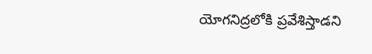యోగనిద్రలోకి ప్రవేశిస్తాడని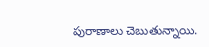పురాణాలు చెబుతున్నాయి.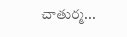చాతుర్మ...